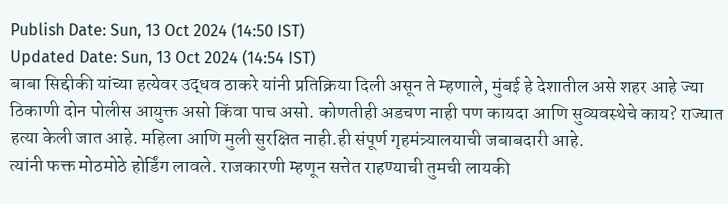Publish Date: Sun, 13 Oct 2024 (14:50 IST)
Updated Date: Sun, 13 Oct 2024 (14:54 IST)
बाबा सिद्दीकी यांच्या हत्येवर उद्धव ठाकरे यांनी प्रतिक्रिया दिली असून ते म्हणाले, मुंबई हे देशातील असे शहर आहे ज्या ठिकाणी दोन पोलीस आयुक्त असो किंवा पाच असो. कोणतीही अडचण नाही पण कायदा आणि सुव्यवस्थेचे काय? राज्यात हत्या केली जात आहे. महिला आणि मुली सुरक्षित नाही.ही संपूर्ण गृहमंत्र्यालयाची जबाबदारी आहे.
त्यांनी फक्त मोठमोठे होर्डिंग लावले. राजकारणी म्हणून सत्तेत राहण्याची तुमची लायकी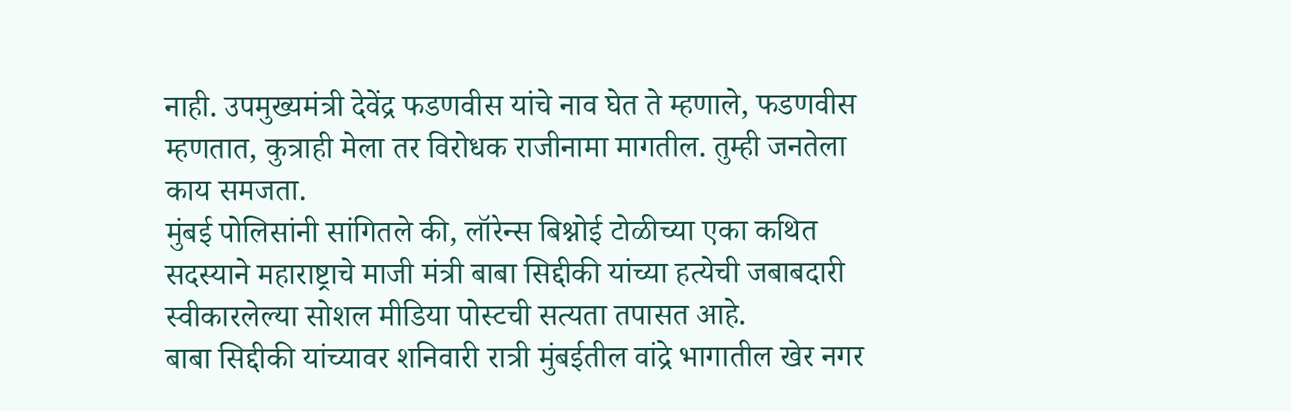नाही. उपमुख्यमंत्री देवेंद्र फडणवीस यांचे नाव घेत ते म्हणाले, फडणवीस म्हणतात, कुत्राही मेला तर विरोधक राजीनामा मागतील. तुम्ही जनतेला काय समजता.
मुंबई पोलिसांनी सांगितले की, लॉरेन्स बिश्नोई टोळीच्या एका कथित सदस्याने महाराष्ट्राचे माजी मंत्री बाबा सिद्दीकी यांच्या हत्येची जबाबदारी स्वीकारलेल्या सोशल मीडिया पोस्टची सत्यता तपासत आहे.
बाबा सिद्दीकी यांच्यावर शनिवारी रात्री मुंबईतील वांद्रे भागातील खेर नगर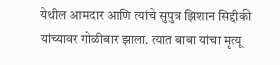येथील आमदार आणि त्यांचे सुपुत्र झिशान सिद्दीकी यांच्यावर गोळीबार झाला. त्यात बाबा यांचा मृत्यू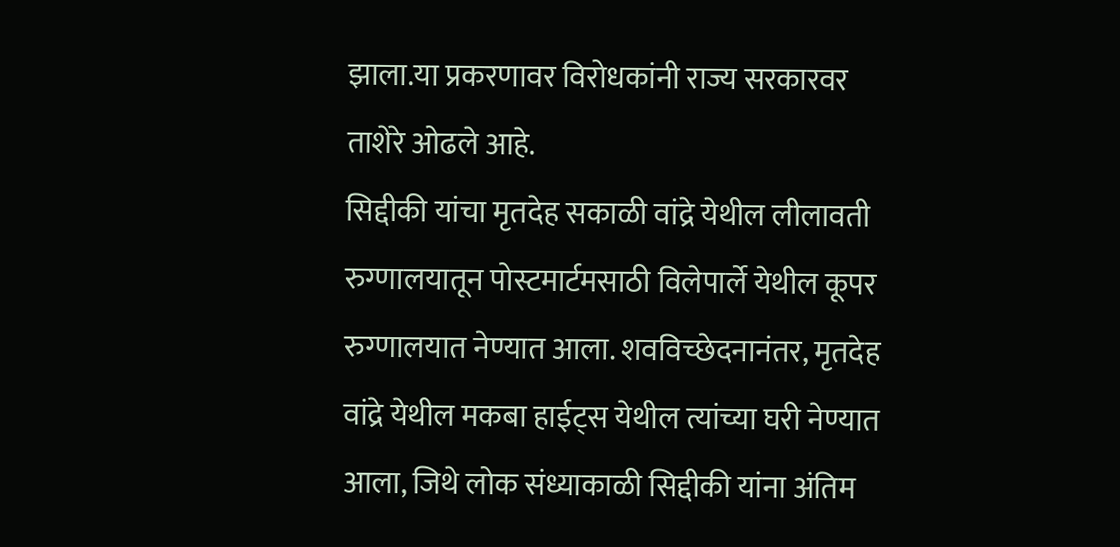झाला.या प्रकरणावर विरोधकांनी राज्य सरकारवर ताशेरे ओढले आहे.
सिद्दीकी यांचा मृतदेह सकाळी वांद्रे येथील लीलावती रुग्णालयातून पोस्टमार्टमसाठी विलेपार्ले येथील कूपर रुग्णालयात नेण्यात आला. शवविच्छेदनानंतर, मृतदेह वांद्रे येथील मकबा हाईट्स येथील त्यांच्या घरी नेण्यात आला, जिथे लोक संध्याकाळी सिद्दीकी यांना अंतिम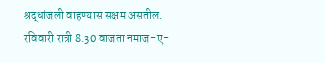श्रद्धांजली वाहण्यास सक्षम असतील.
रविवारी रात्री 8.30 वाजता नमाज-ए-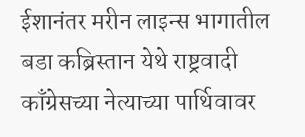ईशानंतर मरीन लाइन्स भागातील बडा कब्रिस्तान येथे राष्ट्रवादी काँग्रेसच्या नेत्याच्या पार्थिवावर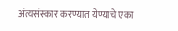अंत्यसंस्कार करण्यात येण्याचे एका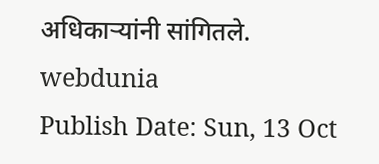अधिकाऱ्यांनी सांगितले.
webdunia
Publish Date: Sun, 13 Oct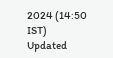2024 (14:50 IST)
Updated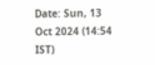Date: Sun, 13 Oct 2024 (14:54 IST)